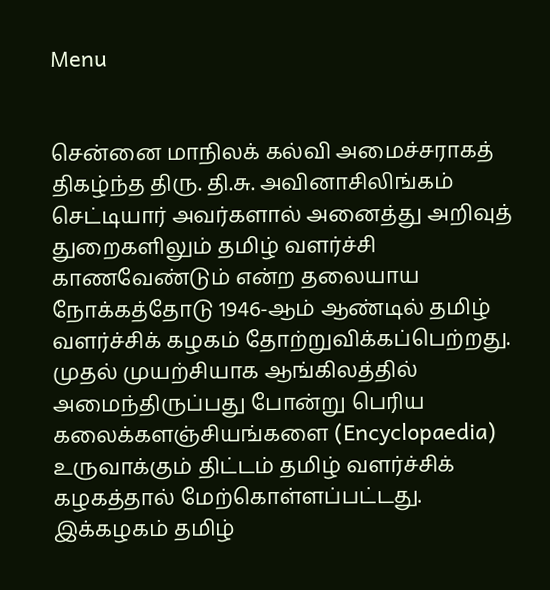Menu


சென்னை மாநிலக் கல்வி அமைச்சராகத் திகழ்ந்த திரு. தி.சு. அவினாசிலிங்கம் செட்டியார் அவர்களால் அனைத்து அறிவுத் துறைகளிலும் தமிழ் வளர்ச்சி காணவேண்டும் என்ற தலையாய நோக்கத்தோடு 1946-ஆம் ஆண்டில் தமிழ் வளர்ச்சிக் கழகம் தோற்றுவிக்கப்பெற்றது. முதல் முயற்சியாக ஆங்கிலத்தில் அமைந்திருப்பது போன்று பெரிய கலைக்களஞ்சியங்களை (Encyclopaedia) உருவாக்கும் திட்டம் தமிழ் வளர்ச்சிக் கழகத்தால் மேற்கொள்ளப்பட்டது. இக்கழகம் தமிழ்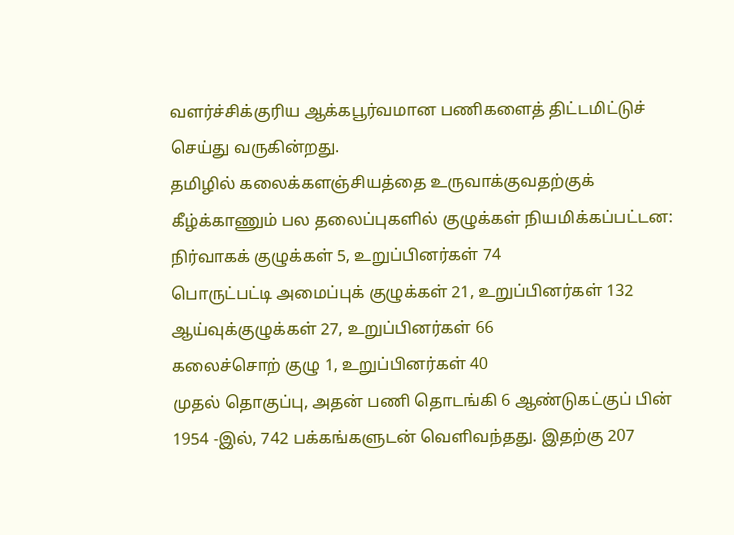வளர்ச்சிக்குரிய ஆக்கபூர்வமான பணிகளைத் திட்டமிட்டுச் செய்து வருகின்றது.
தமிழில் கலைக்களஞ்சியத்தை உருவாக்குவதற்குக் கீழ்க்காணும் பல தலைப்புகளில் குழுக்கள் நியமிக்கப்பட்டன:
நிர்வாகக் குழுக்கள் 5, உறுப்பினர்கள் 74
பொருட்பட்டி அமைப்புக் குழுக்கள் 21, உறுப்பினர்கள் 132
ஆய்வுக்குழுக்கள் 27, உறுப்பினர்கள் 66
கலைச்சொற் குழு 1, உறுப்பினர்கள் 40
முதல் தொகுப்பு, அதன் பணி தொடங்கி 6 ஆண்டுகட்குப் பின் 1954 -இல், 742 பக்கங்களுடன் வெளிவந்தது. இதற்கு 207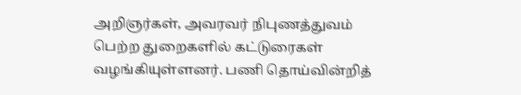அறிஞர்கள், அவரவர் நிபுணத்துவம் பெற்ற துறைகளில் கட்டுரைகள் வழங்கியுள்ளனர். பணி தொய்வின்றித்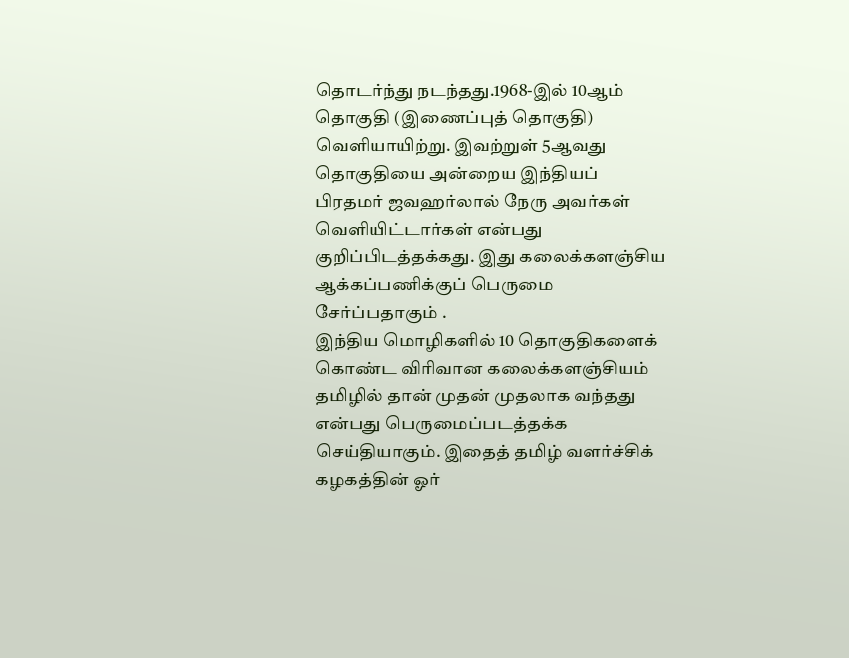தொடர்ந்து நடந்தது.1968-இல் 10ஆம் தொகுதி (இணைப்புத் தொகுதி) வெளியாயிற்று. இவற்றுள் 5ஆவது தொகுதியை அன்றைய இந்தியப் பிரதமர் ஜவஹர்லால் நேரு அவர்கள் வெளியிட்டார்கள் என்பது குறிப்பிடத்தக்கது. இது கலைக்களஞ்சிய ஆக்கப்பணிக்குப் பெருமை சேர்ப்பதாகும் .
இந்திய மொழிகளில் 10 தொகுதிகளைக் கொண்ட விரிவான கலைக்களஞ்சியம் தமிழில் தான் முதன் முதலாக வந்தது என்பது பெருமைப்படத்தக்க செய்தியாகும். இதைத் தமிழ் வளர்ச்சிக் கழகத்தின் ஓர்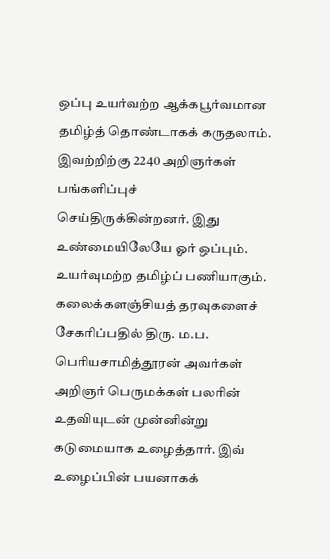ஒப்பு உயர்வற்ற ஆக்கபூர்வமான தமிழ்த் தொண்டாகக் கருதலாம். இவற்றிற்கு 2240 அறிஞர்கள் பங்களிப்புச் செய்திருக்கின்றனர். இது உண்மையிலேயே ஓர் ஒப்பும். உயர்வுமற்ற தமிழ்ப் பணியாகும்.
கலைக்களஞ்சியத் தரவுகளைச் சேகரிப்பதில் திரு. ம.ப. பெரியசாமித்தூரன் அவர்கள் அறிஞர் பெருமக்கள் பலரின் உதவியுடன் முன்னின்று கடுமையாக உழைத்தார். இவ் உழைப்பின் பயனாகக்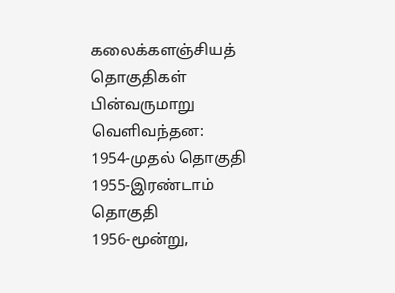கலைக்களஞ்சியத் தொகுதிகள் பின்வருமாறு வெளிவந்தன:
1954-முதல் தொகுதி
1955-இரண்டாம் தொகுதி
1956-மூன்று,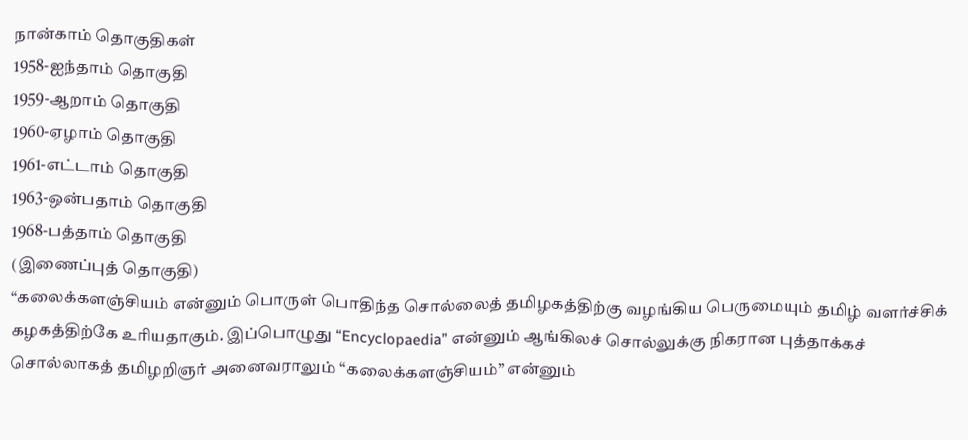நான்காம் தொகுதிகள்
1958-ஐந்தாம் தொகுதி
1959-ஆறாம் தொகுதி
1960-ஏழாம் தொகுதி
1961-எட்டாம் தொகுதி
1963-ஒன்பதாம் தொகுதி
1968-பத்தாம் தொகுதி
(இணைப்புத் தொகுதி)
“கலைக்களஞ்சியம் என்னும் பொருள் பொதிந்த சொல்லைத் தமிழகத்திற்கு வழங்கிய பெருமையும் தமிழ் வளர்ச்சிக் கழகத்திற்கே உரியதாகும். இப்பொழுது “Encyclopaedia” என்னும் ஆங்கிலச் சொல்லுக்கு நிகரான புத்தாக்கச் சொல்லாகத் தமிழறிஞர் அனைவராலும் “கலைக்களஞ்சியம்” என்னும்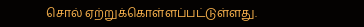சொல் ஏற்றுக்கொள்ளப்பட்டுள்ளது.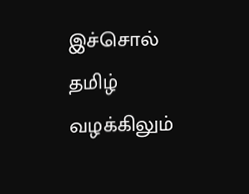இச்சொல் தமிழ் வழக்கிலும்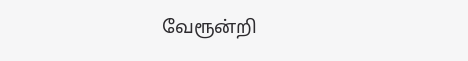வேரூன்றி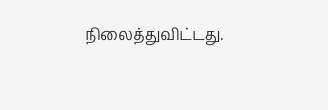நிலைத்துவிட்டது.